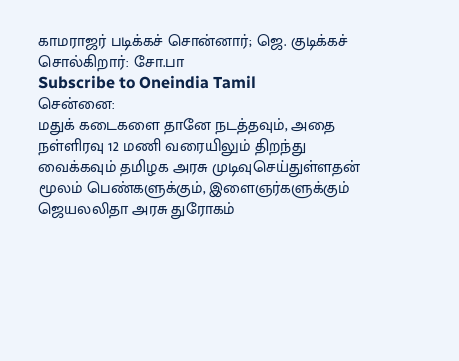காமராஜர் படிக்கச் சொன்னார்; ஜெ. குடிக்கச் சொல்கிறார்: சோ.பா
Subscribe to Oneindia Tamil
சென்னை:
மதுக் கடைகளை தானே நடத்தவும், அதை நள்ளிரவு 12 மணி வரையிலும் திறந்து வைக்கவும் தமிழக அரசு முடிவுசெய்துள்ளதன் மூலம் பெண்களுக்கும், இளைஞர்களுக்கும் ஜெயலலிதா அரசு துரோகம்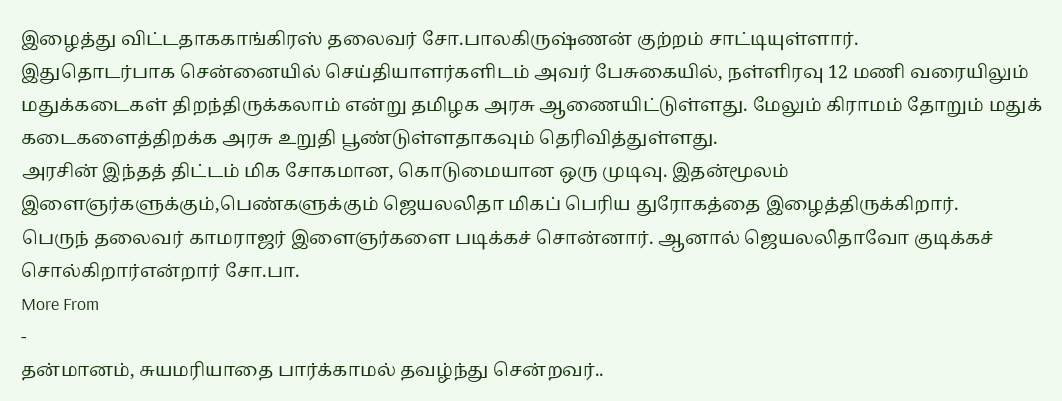இழைத்து விட்டதாககாங்கிரஸ் தலைவர் சோ.பாலகிருஷ்ணன் குற்றம் சாட்டியுள்ளார்.
இதுதொடர்பாக சென்னையில் செய்தியாளர்களிடம் அவர் பேசுகையில், நள்ளிரவு 12 மணி வரையிலும் மதுக்கடைகள் திறந்திருக்கலாம் என்று தமிழக அரசு ஆணையிட்டுள்ளது. மேலும் கிராமம் தோறும் மதுக் கடைகளைத்திறக்க அரசு உறுதி பூண்டுள்ளதாகவும் தெரிவித்துள்ளது.
அரசின் இந்தத் திட்டம் மிக சோகமான, கொடுமையான ஒரு முடிவு. இதன்மூலம் இளைஞர்களுக்கும்,பெண்களுக்கும் ஜெயலலிதா மிகப் பெரிய துரோகத்தை இழைத்திருக்கிறார்.
பெருந் தலைவர் காமராஜர் இளைஞர்களை படிக்கச் சொன்னார். ஆனால் ஜெயலலிதாவோ குடிக்கச் சொல்கிறார்என்றார் சோ.பா.
More From
-
தன்மானம், சுயமரியாதை பார்க்காமல் தவழ்ந்து சென்றவர்..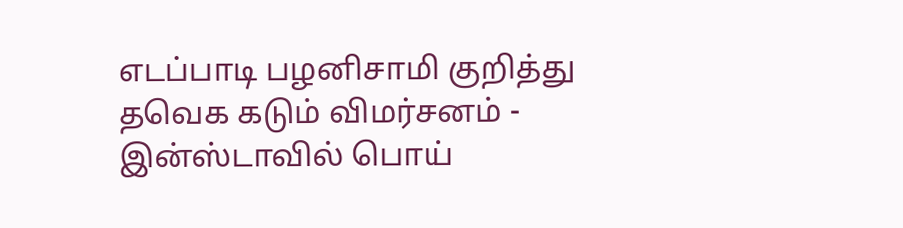எடப்பாடி பழனிசாமி குறித்து தவெக கடும் விமர்சனம் -
இன்ஸ்டாவில் பொய்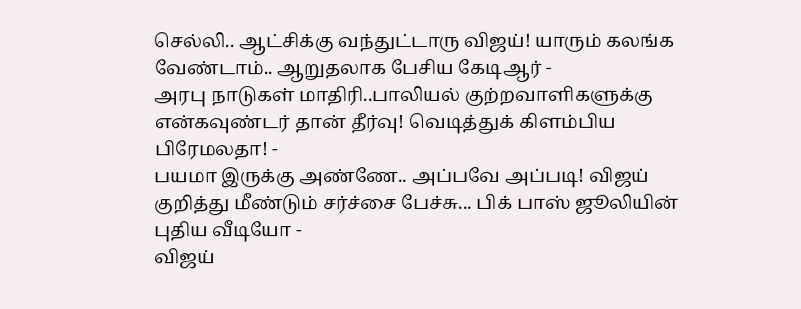செல்லி.. ஆட்சிக்கு வந்துட்டாரு விஜய்! யாரும் கலங்க வேண்டாம்.. ஆறுதலாக பேசிய கேடிஆர் -
அரபு நாடுகள் மாதிரி..பாலியல் குற்றவாளிகளுக்கு என்கவுண்டர் தான் தீர்வு! வெடித்துக் கிளம்பிய பிரேமலதா! -
பயமா இருக்கு அண்ணே.. அப்பவே அப்படி! விஜய் குறித்து மீண்டும் சர்ச்சை பேச்சு... பிக் பாஸ் ஜூலியின் புதிய வீடியோ -
விஜய்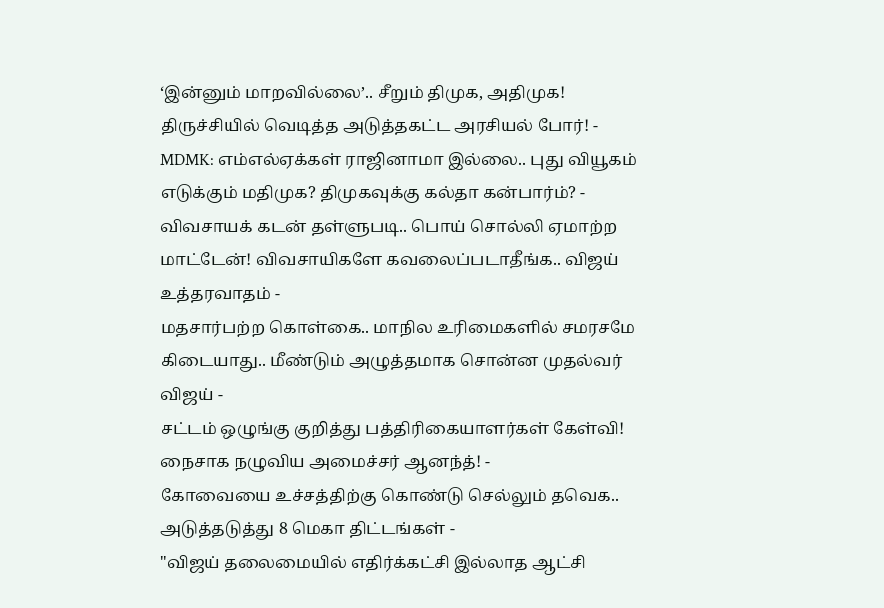‘இன்னும் மாறவில்லை’.. சீறும் திமுக, அதிமுக! திருச்சியில் வெடித்த அடுத்தகட்ட அரசியல் போர்! -
MDMK: எம்எல்ஏக்கள் ராஜினாமா இல்லை.. புது வியூகம் எடுக்கும் மதிமுக? திமுகவுக்கு கல்தா கன்பார்ம்? -
விவசாயக் கடன் தள்ளுபடி.. பொய் சொல்லி ஏமாற்ற மாட்டேன்! விவசாயிகளே கவலைப்படாதீங்க.. விஜய் உத்தரவாதம் -
மதசார்பற்ற கொள்கை.. மாநில உரிமைகளில் சமரசமே கிடையாது.. மீண்டும் அழுத்தமாக சொன்ன முதல்வர் விஜய் -
சட்டம் ஒழுங்கு குறித்து பத்திரிகையாளர்கள் கேள்வி! நைசாக நழுவிய அமைச்சர் ஆனந்த்! -
கோவையை உச்சத்திற்கு கொண்டு செல்லும் தவெக.. அடுத்தடுத்து 8 மெகா திட்டங்கள் -
"விஜய் தலைமையில் எதிர்க்கட்சி இல்லாத ஆட்சி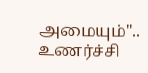அமையும்".. உணர்ச்சி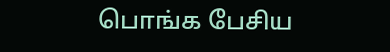பொங்க பேசிய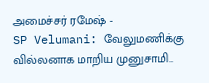அமைச்சர் ரமேஷ் -
SP Velumani: வேலுமணிக்கு வில்லனாக மாறிய முனுசாமி..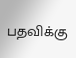பதவிக்கு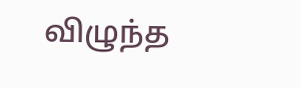விழுந்த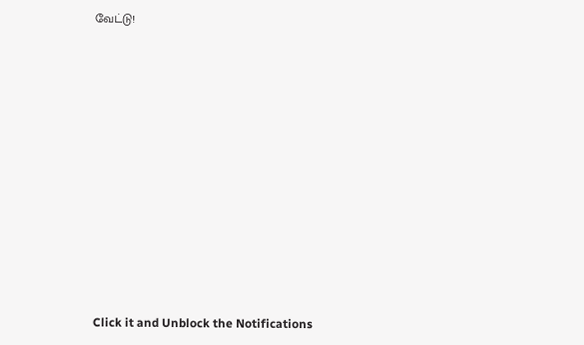வேட்டு!












Click it and Unblock the Notifications